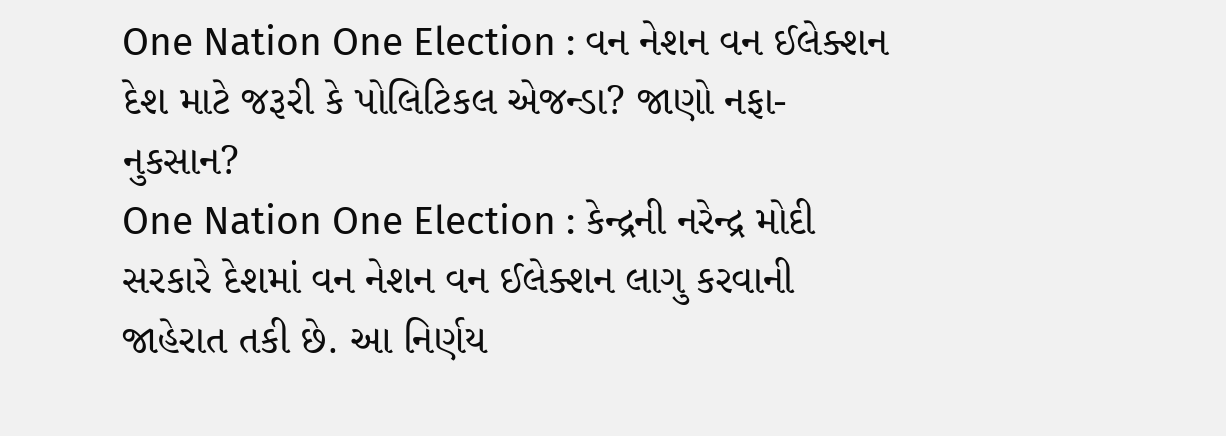One Nation One Election : વન નેશન વન ઈલેક્શન દેશ માટે જરૂરી કે પોલિટિકલ એજન્ડા? જાણો નફા-નુકસાન?
One Nation One Election : કેન્દ્રની નરેન્દ્ર મોદી સરકારે દેશમાં વન નેશન વન ઈલેક્શન લાગુ કરવાની જાહેરાત તકી છે. આ નિર્ણય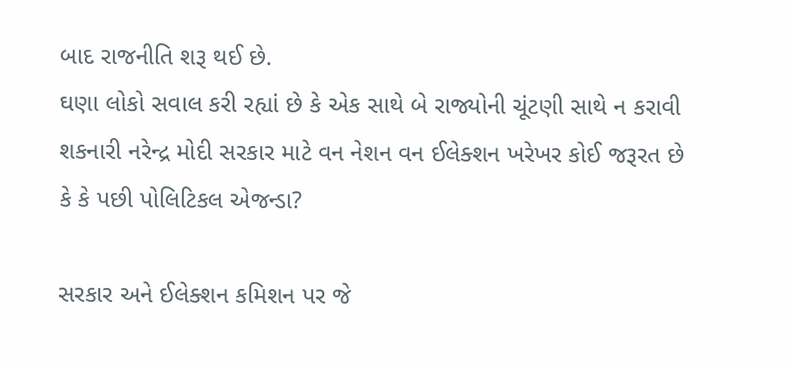બાદ રાજનીતિ શરૂ થઈ છે.
ઘણા લોકો સવાલ કરી રહ્યાં છે કે એક સાથે બે રાજ્યોની ચૂંટણી સાથે ન કરાવી શકનારી નરેન્દ્ર મોદી સરકાર માટે વન નેશન વન ઈલેક્શન ખરેખર કોઈ જરૂરત છે કે કે પછી પોલિટિકલ એજન્ડા?

સરકાર અને ઈલેક્શન કમિશન પર જે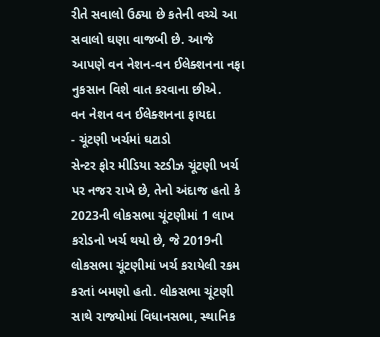રીતે સવાલો ઉઠ્યા છે કતેની વચ્ચે આ સવાલો ઘણા વાજબી છે. આજે આપણે વન નેશન-વન ઈલેક્શનના નફા નુકસાન વિશે વાત કરવાના છીએ.
વન નેશન વન ઈલેક્શનના ફાયદા
- ચૂંટણી ખર્ચમાં ઘટાડો
સેન્ટર ફોર મીડિયા સ્ટડીઝ ચૂંટણી ખર્ચ પર નજર રાખે છે, તેનો અંદાજ હતો કે 2023ની લોકસભા ચૂંટણીમાં 1 લાખ કરોડનો ખર્ચ થયો છે, જે 2019ની લોકસભા ચૂંટણીમાં ખર્ચ કરાયેલી રકમ કરતાં બમણો હતો. લોકસભા ચૂંટણી સાથે રાજ્યોમાં વિધાનસભા, સ્થાનિક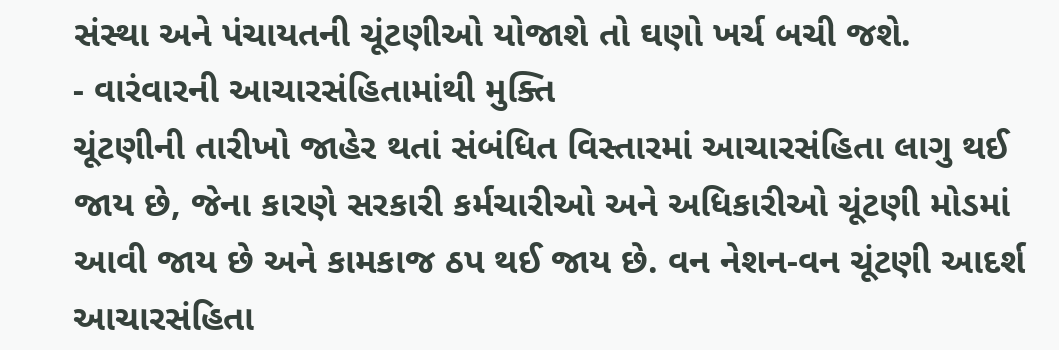સંસ્થા અને પંચાયતની ચૂંટણીઓ યોજાશે તો ઘણો ખર્ચ બચી જશે.
- વારંવારની આચારસંહિતામાંથી મુક્તિ
ચૂંટણીની તારીખો જાહેર થતાં સંબંધિત વિસ્તારમાં આચારસંહિતા લાગુ થઈ જાય છે, જેના કારણે સરકારી કર્મચારીઓ અને અધિકારીઓ ચૂંટણી મોડમાં આવી જાય છે અને કામકાજ ઠપ થઈ જાય છે. વન નેશન-વન ચૂંટણી આદર્શ આચારસંહિતા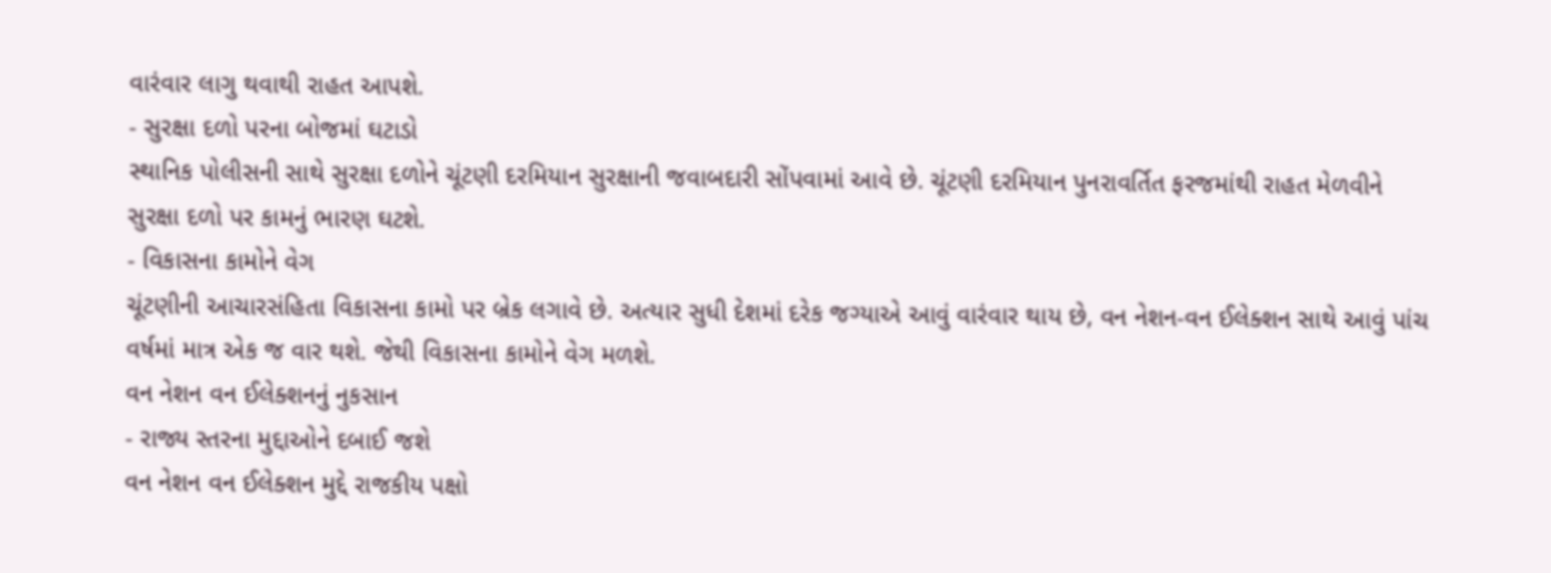વારંવાર લાગુ થવાથી રાહત આપશે.
- સુરક્ષા દળો પરના બોજમાં ઘટાડો
સ્થાનિક પોલીસની સાથે સુરક્ષા દળોને ચૂંટણી દરમિયાન સુરક્ષાની જવાબદારી સોંપવામાં આવે છે. ચૂંટણી દરમિયાન પુનરાવર્તિત ફરજમાંથી રાહત મેળવીને સુરક્ષા દળો પર કામનું ભારણ ઘટશે.
- વિકાસના કામોને વેગ
ચૂંટણીની આચારસંહિતા વિકાસના કામો પર બ્રેક લગાવે છે. અત્યાર સુધી દેશમાં દરેક જગ્યાએ આવું વારંવાર થાય છે, વન નેશન-વન ઈલેક્શન સાથે આવું પાંચ વર્ષમાં માત્ર એક જ વાર થશે. જેથી વિકાસના કામોને વેગ મળશે.
વન નેશન વન ઈલેક્શનનું નુકસાન
- રાજ્ય સ્તરના મુદ્દાઓને દબાઈ જશે
વન નેશન વન ઈલેક્શન મુદ્દે રાજકીય પક્ષો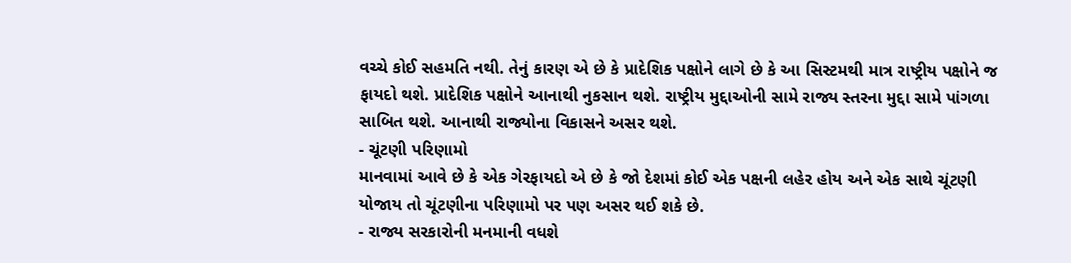વચ્ચે કોઈ સહમતિ નથી. તેનું કારણ એ છે કે પ્રાદેશિક પક્ષોને લાગે છે કે આ સિસ્ટમથી માત્ર રાષ્ટ્રીય પક્ષોને જ ફાયદો થશે. પ્રાદેશિક પક્ષોને આનાથી નુકસાન થશે. રાષ્ટ્રીય મુદ્દાઓની સામે રાજ્ય સ્તરના મુદ્દા સામે પાંગળા સાબિત થશે. આનાથી રાજ્યોના વિકાસને અસર થશે.
- ચૂંટણી પરિણામો
માનવામાં આવે છે કે એક ગેરફાયદો એ છે કે જો દેશમાં કોઈ એક પક્ષની લહેર હોય અને એક સાથે ચૂંટણી યોજાય તો ચૂંટણીના પરિણામો પર પણ અસર થઈ શકે છે.
- રાજ્ય સરકારોની મનમાની વધશે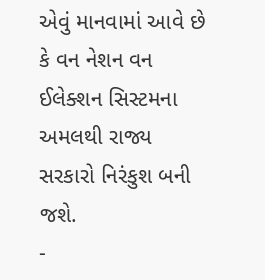એવું માનવામાં આવે છે કે વન નેશન વન ઈલેક્શન સિસ્ટમના અમલથી રાજ્ય સરકારો નિરંકુશ બની જશે.
-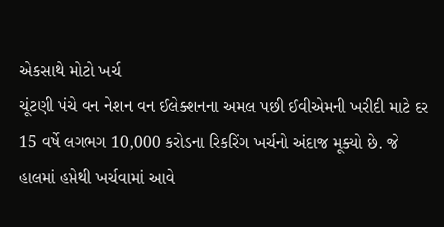એકસાથે મોટો ખર્ચ
ચૂંટણી પંચે વન નેશન વન ઈલેક્શનના અમલ પછી ઈવીએમની ખરીદી માટે દર 15 વર્ષે લગભગ 10,000 કરોડના રિકરિંગ ખર્ચનો અંદાજ મૂક્યો છે. જે હાલમાં હપ્તેથી ખર્ચવામાં આવે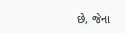છે, જેના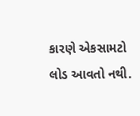કારણે એકસામટો લોડ આવતો નથી.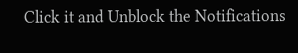Click it and Unblock the Notifications